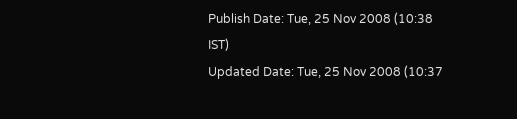Publish Date: Tue, 25 Nov 2008 (10:38 IST)
Updated Date: Tue, 25 Nov 2008 (10:37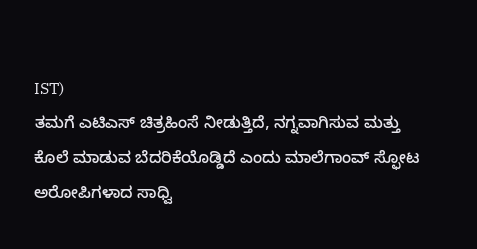IST)
ತಮಗೆ ಎಟಿಎಸ್ ಚಿತ್ರಹಿಂಸೆ ನೀಡುತ್ತಿದೆ, ನಗ್ನವಾಗಿಸುವ ಮತ್ತು ಕೊಲೆ ಮಾಡುವ ಬೆದರಿಕೆಯೊಡ್ಡಿದೆ ಎಂದು ಮಾಲೆಗಾಂವ್ ಸ್ಫೋಟ ಅರೋಪಿಗಳಾದ ಸಾಧ್ವಿ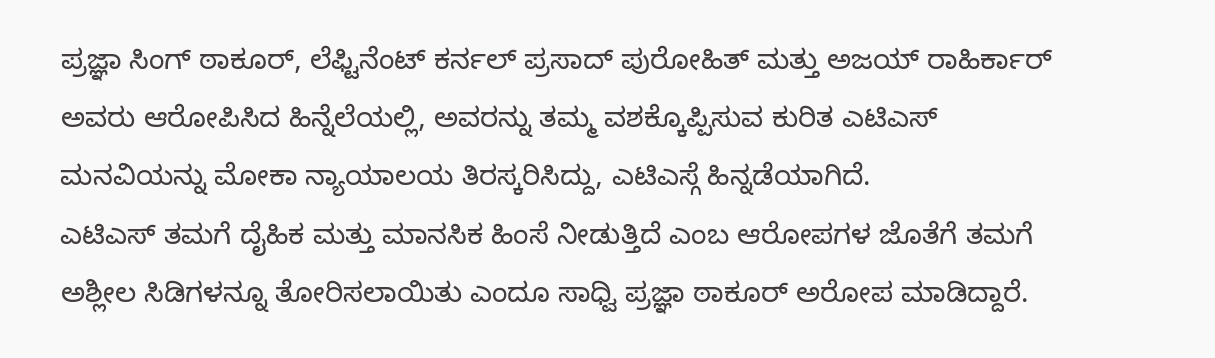ಪ್ರಜ್ಞಾ ಸಿಂಗ್ ಠಾಕೂರ್, ಲೆಫ್ಟಿನೆಂಟ್ ಕರ್ನಲ್ ಪ್ರಸಾದ್ ಪುರೋಹಿತ್ ಮತ್ತು ಅಜಯ್ ರಾಹಿರ್ಕಾರ್ ಅವರು ಆರೋಪಿಸಿದ ಹಿನ್ನೆಲೆಯಲ್ಲಿ, ಅವರನ್ನು ತಮ್ಮ ವಶಕ್ಕೊಪ್ಪಿಸುವ ಕುರಿತ ಎಟಿಎಸ್ ಮನವಿಯನ್ನು ಮೋಕಾ ನ್ಯಾಯಾಲಯ ತಿರಸ್ಕರಿಸಿದ್ದು, ಎಟಿಎಸ್ಗೆ ಹಿನ್ನಡೆಯಾಗಿದೆ.
ಎಟಿಎಸ್ ತಮಗೆ ದೈಹಿಕ ಮತ್ತು ಮಾನಸಿಕ ಹಿಂಸೆ ನೀಡುತ್ತಿದೆ ಎಂಬ ಆರೋಪಗಳ ಜೊತೆಗೆ ತಮಗೆ ಅಶ್ಲೀಲ ಸಿಡಿಗಳನ್ನೂ ತೋರಿಸಲಾಯಿತು ಎಂದೂ ಸಾಧ್ವಿ ಪ್ರಜ್ಞಾ ಠಾಕೂರ್ ಅರೋಪ ಮಾಡಿದ್ದಾರೆ.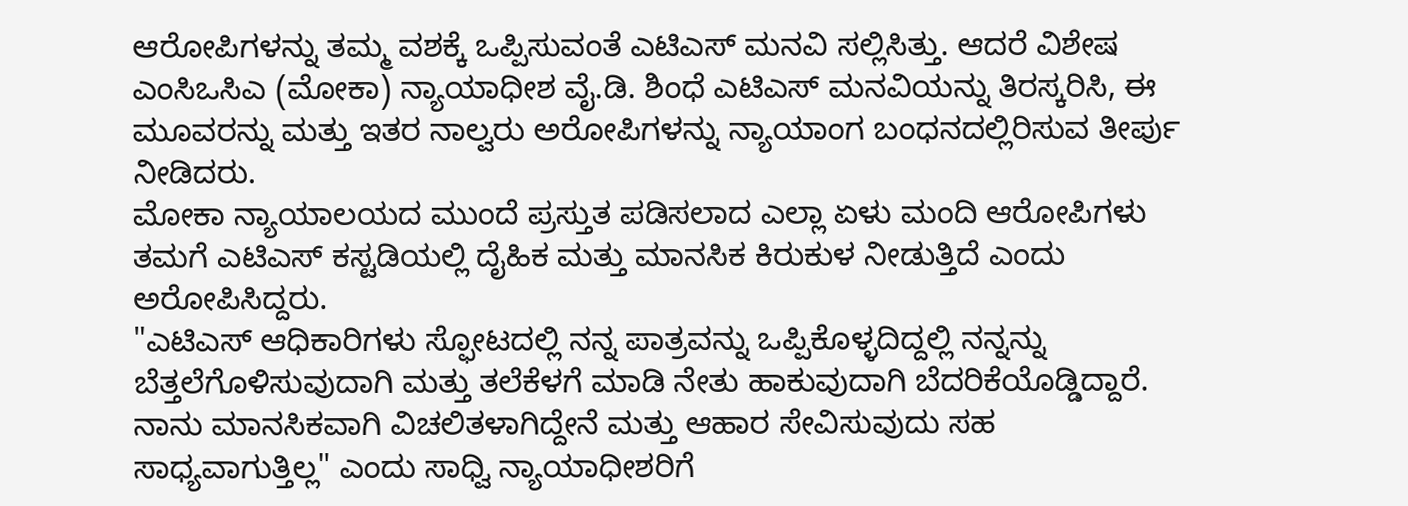ಆರೋಪಿಗಳನ್ನು ತಮ್ಮ ವಶಕ್ಕೆ ಒಪ್ಪಿಸುವಂತೆ ಎಟಿಎಸ್ ಮನವಿ ಸಲ್ಲಿಸಿತ್ತು. ಆದರೆ ವಿಶೇಷ ಎಂಸಿಒಸಿಎ (ಮೋಕಾ) ನ್ಯಾಯಾಧೀಶ ವೈ.ಡಿ. ಶಿಂಧೆ ಎಟಿಎಸ್ ಮನವಿಯನ್ನು ತಿರಸ್ಕರಿಸಿ, ಈ ಮೂವರನ್ನು ಮತ್ತು ಇತರ ನಾಲ್ವರು ಅರೋಪಿಗಳನ್ನು ನ್ಯಾಯಾಂಗ ಬಂಧನದಲ್ಲಿರಿಸುವ ತೀರ್ಪು ನೀಡಿದರು.
ಮೋಕಾ ನ್ಯಾಯಾಲಯದ ಮುಂದೆ ಪ್ರಸ್ತುತ ಪಡಿಸಲಾದ ಎಲ್ಲಾ ಏಳು ಮಂದಿ ಆರೋಪಿಗಳು ತಮಗೆ ಎಟಿಎಸ್ ಕಸ್ಟಡಿಯಲ್ಲಿ ದೈಹಿಕ ಮತ್ತು ಮಾನಸಿಕ ಕಿರುಕುಳ ನೀಡುತ್ತಿದೆ ಎಂದು ಅರೋಪಿಸಿದ್ದರು.
"ಎಟಿಎಸ್ ಆಧಿಕಾರಿಗಳು ಸ್ಫೋಟದಲ್ಲಿ ನನ್ನ ಪಾತ್ರವನ್ನು ಒಪ್ಪಿಕೊಳ್ಳದಿದ್ದಲ್ಲಿ ನನ್ನನ್ನು ಬೆತ್ತಲೆಗೊಳಿಸುವುದಾಗಿ ಮತ್ತು ತಲೆಕೆಳಗೆ ಮಾಡಿ ನೇತು ಹಾಕುವುದಾಗಿ ಬೆದರಿಕೆಯೊಡ್ಡಿದ್ದಾರೆ. ನಾನು ಮಾನಸಿಕವಾಗಿ ವಿಚಲಿತಳಾಗಿದ್ದೇನೆ ಮತ್ತು ಆಹಾರ ಸೇವಿಸುವುದು ಸಹ ಸಾಧ್ಯವಾಗುತ್ತಿಲ್ಲ" ಎಂದು ಸಾಧ್ವಿ ನ್ಯಾಯಾಧೀಶರಿಗೆ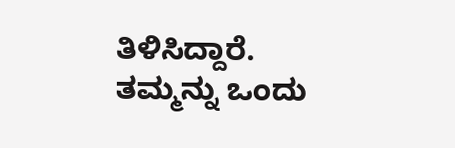ತಿಳಿಸಿದ್ದಾರೆ.
ತಮ್ಮನ್ನು ಒಂದು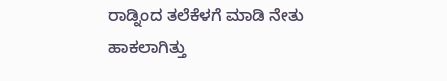ರಾಡ್ನಿಂದ ತಲೆಕೆಳಗೆ ಮಾಡಿ ನೇತು ಹಾಕಲಾಗಿತ್ತು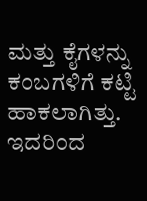ಮತ್ತು ಕೈಗಳನ್ನು ಕಂಬಗಳಿಗೆ ಕಟ್ಟಿ ಹಾಕಲಾಗಿತ್ತು. ಇದರಿಂದ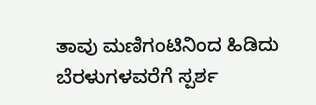ತಾವು ಮಣಿಗಂಟಿನಿಂದ ಹಿಡಿದು ಬೆರಳುಗಳವರೆಗೆ ಸ್ಪರ್ಶ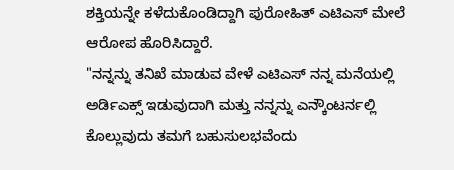ಶಕ್ತಿಯನ್ನೇ ಕಳೆದುಕೊಂಡಿದ್ದಾಗಿ ಪುರೋಹಿತ್ ಎಟಿಎಸ್ ಮೇಲೆ ಆರೋಪ ಹೊರಿಸಿದ್ದಾರೆ.
"ನನ್ನನ್ನು ತನಿಖೆ ಮಾಡುವ ವೇಳೆ ಎಟಿಎಸ್ ನನ್ನ ಮನೆಯಲ್ಲಿ ಅರ್ಡಿಎಕ್ಸ್ ಇಡುವುದಾಗಿ ಮತ್ತು ನನ್ನನ್ನು ಎನ್ಕೌಂಟರ್ನಲ್ಲಿ ಕೊಲ್ಲುವುದು ತಮಗೆ ಬಹುಸುಲಭವೆಂದು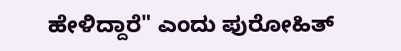ಹೇಳಿದ್ದಾರೆ" ಎಂದು ಪುರೋಹಿತ್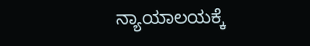ನ್ಯಾಯಾಲಯಕ್ಕೆ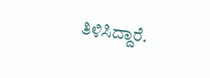ತಿಳಿಸಿದ್ದಾರೆ.